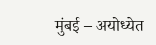मुंबई – अयोध्येत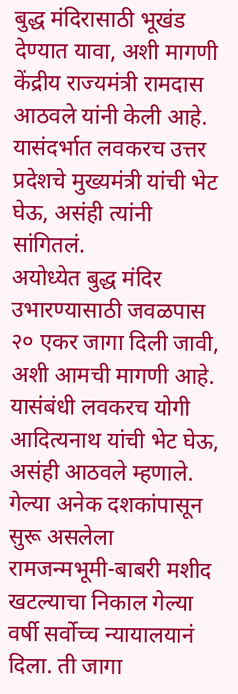बुद्ध मंदिरासाठी भूखंड देण्यात यावा, अशी मागणी केंद्रीय राज्यमंत्री रामदास आठवले यांनी केली आहे. यासंदर्भात लवकरच उत्तर प्रदेशचे मुख्यमंत्री यांची भेट घेऊ, असंही त्यांनी सांगितलं.
अयोध्येत बुद्ध मंदिर उभारण्यासाठी जवळपास २० एकर जागा दिली जावी, अशी आमची मागणी आहे. यासंबंधी लवकरच योगी आदित्यनाथ यांची भेट घेऊ, असंही आठवले म्हणाले. गेल्या अनेक दशकांपासून सुरू असलेला रामजन्मभूमी-बाबरी मशीद खटल्याचा निकाल गेल्या वर्षी सर्वोच्च न्यायालयानं दिला. ती जागा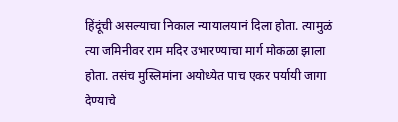हिंदूंची असल्याचा निकाल न्यायालयानं दिला होता. त्यामुळं त्या जमिनीवर राम मदिर उभारण्याचा मार्ग मोकळा झाला होता. तसंच मुस्लिमांना अयोध्येत पाच एकर पर्यायी जागा देण्याचे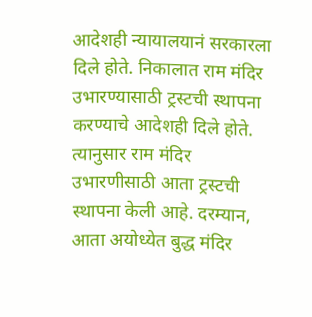आदेशही न्यायालयानं सरकारला दिले होते. निकालात राम मंदिर उभारण्यासाठी ट्रस्टची स्थापना करण्याचे आदेशही दिले होते. त्यानुसार राम मंदिर उभारणीसाठी आता ट्रस्टची स्थापना केली आहे. दरम्यान, आता अयोध्येत बुद्ध मंदिर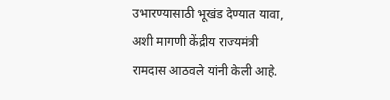उभारण्यासाठी भूखंड देण्यात यावा, अशी मागणी केंद्रीय राज्यमंत्री रामदास आठवले यांनी केली आहे.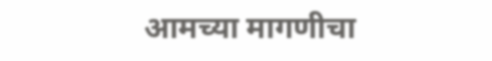आमच्या मागणीचा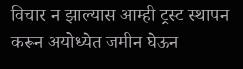विचार न झाल्यास आम्ही ट्रस्ट स्थापन करून अयोध्येत जमीन घेऊन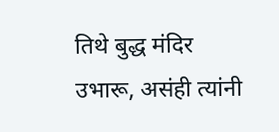तिथे बुद्ध मंदिर उभारू, असंही त्यांनी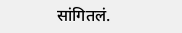सांगितलं.